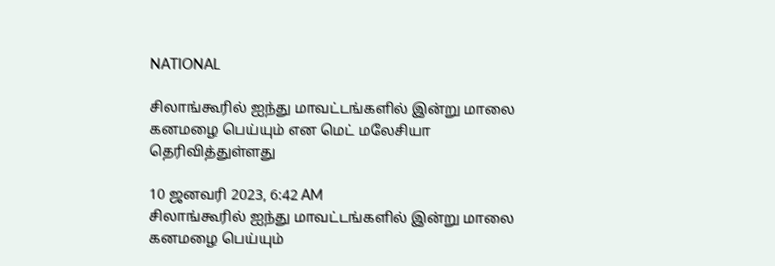NATIONAL

சிலாங்கூரில் ஐந்து மாவட்டங்களில் இன்று மாலை கனமழை பெய்யும் என மெட் மலேசியா தெரிவித்துள்ளது

10 ஜனவரி 2023, 6:42 AM
சிலாங்கூரில் ஐந்து மாவட்டங்களில் இன்று மாலை கனமழை பெய்யும்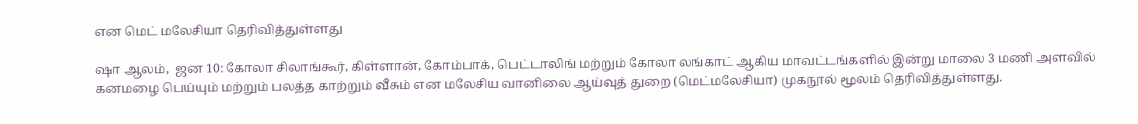என மெட் மலேசியா தெரிவித்துள்ளது

ஷா ஆலம்,  ஜன 10: கோலா சிலாங்கூர், கிள்ளான், கோம்பாக், பெட்டாலிங் மற்றும் கோலா லங்காட் ஆகிய மாவட்டங்களில் இன்று மாலை 3 மணி அளவில் கனமழை பெய்யும் மற்றும் பலத்த காற்றும் வீசும் என மலேசிய வானிலை ஆய்வுத் துறை (மெட்மலேசியா) முகநூல் மூலம் தெரிவித்துள்ளது.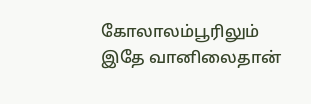கோலாலம்பூரிலும் இதே வானிலைதான்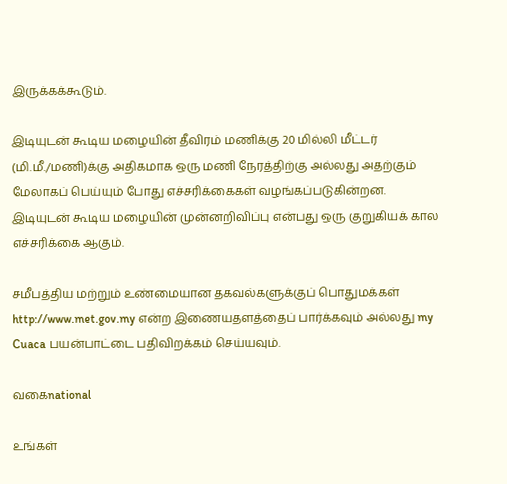இருக்கக்கூடும்.

இடியுடன் கூடிய மழையின் தீவிரம் மணிக்கு 20 மில்லி மீட்டர் (மி.மீ./மணி)க்கு அதிகமாக ஒரு மணி நேரத்திற்கு அல்லது அதற்கும் மேலாகப் பெய்யும் போது எச்சரிக்கைகள் வழங்கப்படுகின்றன. இடியுடன் கூடிய மழையின் முன்னறிவிப்பு என்பது ஒரு குறுகியக் கால எச்சரிக்கை ஆகும்.

சமீபத்திய மற்றும் உண்மையான தகவல்களுக்குப் பொதுமக்கள் http://www.met.gov.my என்ற இணையதளத்தைப் பார்க்கவும் அல்லது my Cuaca பயன்பாட்டை பதிவிறக்கம் செய்யவும்.

வகைnational

உங்கள்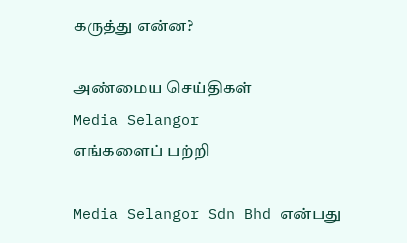கருத்து என்ன?

அண்மைய செய்திகள்
Media Selangor
எங்களைப் பற்றி

Media Selangor Sdn Bhd என்பது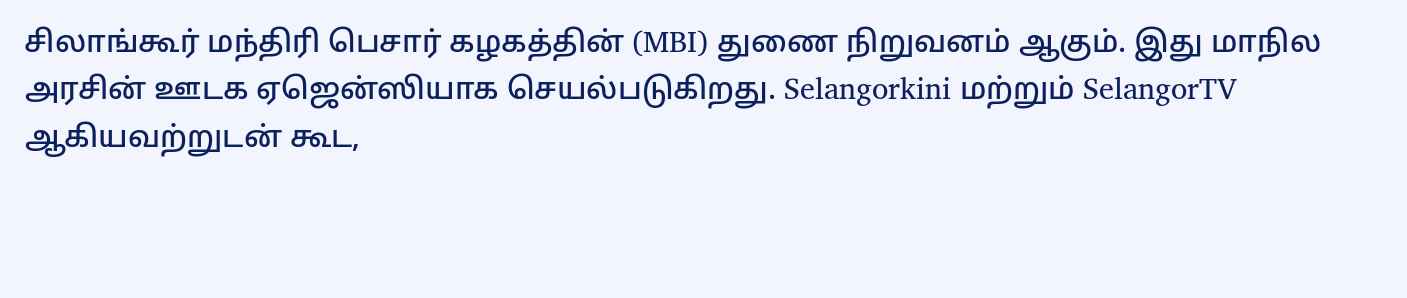சிலாங்கூர் மந்திரி பெசார் கழகத்தின் (MBI) துணை நிறுவனம் ஆகும். இது மாநில அரசின் ஊடக ஏஜென்ஸியாக செயல்படுகிறது. Selangorkini மற்றும் SelangorTV ஆகியவற்றுடன் கூட,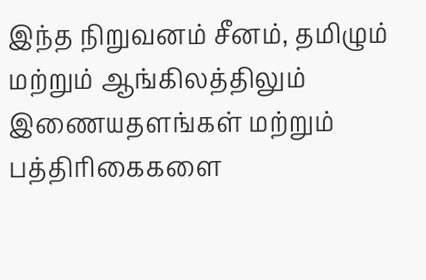இந்த நிறுவனம் சீனம், தமிழும் மற்றும் ஆங்கிலத்திலும் இணையதளங்கள் மற்றும் பத்திரிகைகளை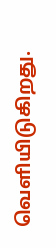வெளியிடுகிறது.